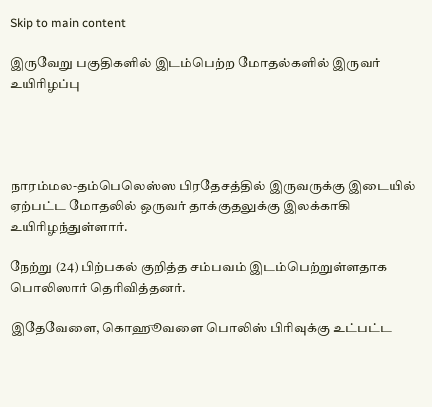Skip to main content

இருவேறு பகுதிகளில் இடம்பெற்ற மோதல்களில் இருவர் உயிரிழப்பு




நாரம்மல-தம்பெலெஸ்ஸ பிரதேசத்தில் இருவருக்கு இடையில் ஏற்பட்ட மோதலில் ஒருவர் தாக்குதலுக்கு இலக்காகி உயிரிழந்துள்ளார்.

நேற்று (24) பிற்பகல் குறித்த சம்பவம் இடம்பெற்றுள்ளதாக பொலிஸார் தெரிவித்தனர்.

இதேவேளை, கொஹூவளை பொலிஸ் பிரிவுக்கு உட்பட்ட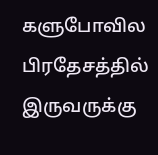களுபோவில பிரதேசத்தில் இருவருக்கு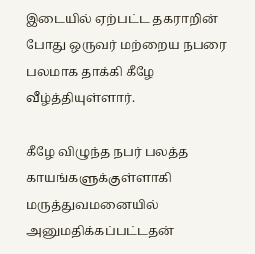இடையில் ஏற்பட்ட தகராறின் போது ஒருவர் மற்றைய நபரை பலமாக தாக்கி கீழே வீழ்த்தியுள்ளார்.

கீழே விழுந்த நபர் பலத்த காயங்களுக்குள்ளாகி மருத்துவமனையில் அனுமதிக்கப்பட்டதன்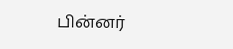பின்னர்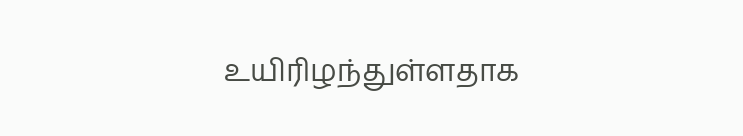உயிரிழந்துள்ளதாக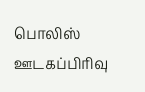பொலிஸ் ஊடகப்பிரிவு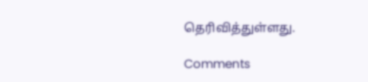தெரிவித்துள்ளது.

Comments